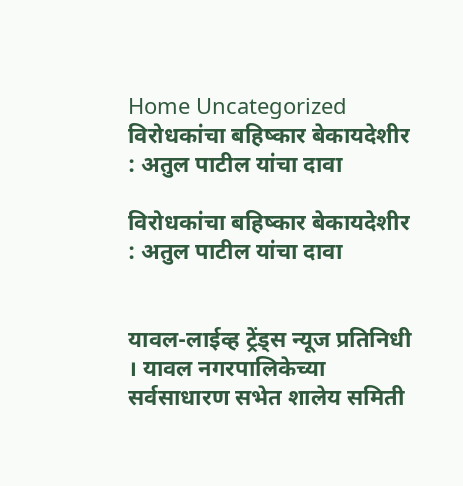Home Uncategorized विरोधकांचा बहिष्कार बेकायदेशीर : अतुल पाटील यांचा दावा

विरोधकांचा बहिष्कार बेकायदेशीर : अतुल पाटील यांचा दावा


यावल-लाईव्ह ट्रेंड्स न्यूज प्रतिनिधी । यावल नगरपालिकेच्या सर्वसाधारण सभेत शालेय समिती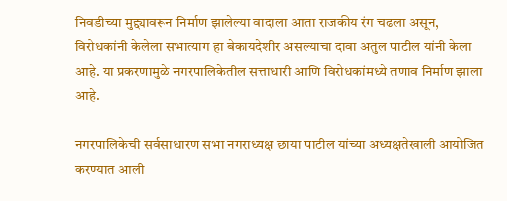निवडीच्या मुद्द्यावरून निर्माण झालेल्या वादाला आता राजकीय रंग चढला असून, विरोधकांनी केलेला सभात्याग हा बेकायदेशीर असल्याचा दावा अतुल पाटील यांनी केला आहे. या प्रकरणामुळे नगरपालिकेतील सत्ताधारी आणि विरोधकांमध्ये तणाव निर्माण झाला आहे.

नगरपालिकेची सर्वसाधारण सभा नगराध्यक्ष छाया पाटील यांच्या अध्यक्षतेखाली आयोजित करण्यात आली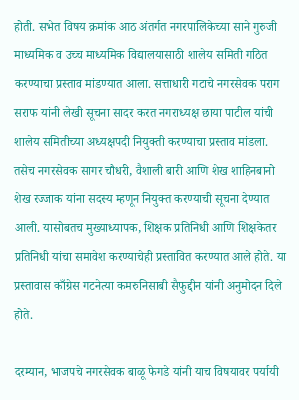होती. सभेत विषय क्रमांक आठ अंतर्गत नगरपालिकेच्या साने गुरुजी माध्यमिक व उच्च माध्यमिक विद्यालयासाठी शालेय समिती गठित करण्याचा प्रस्ताव मांडण्यात आला. सत्ताधारी गटाचे नगरसेवक पराग सराफ यांनी लेखी सूचना सादर करत नगराध्यक्ष छाया पाटील यांची शालेय समितीच्या अध्यक्षपदी नियुक्ती करण्याचा प्रस्ताव मांडला. तसेच नगरसेवक सागर चौधरी, वैशाली बारी आणि शेख शाहिनबानो शेख रज्जाक यांना सदस्य म्हणून नियुक्त करण्याची सूचना देण्यात आली. यासोबतच मुख्याध्यापक, शिक्षक प्रतिनिधी आणि शिक्षकेतर प्रतिनिधी यांचा समावेश करण्याचेही प्रस्तावित करण्यात आले होते. या प्रस्तावास काँग्रेस गटनेत्या कमरुनिसाबी सैफुद्दीन यांनी अनुमोदन दिले होते.

दरम्यान, भाजपचे नगरसेवक बाळू फेगडे यांनी याच विषयावर पर्यायी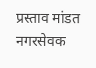प्रस्ताव मांडत नगरसेवक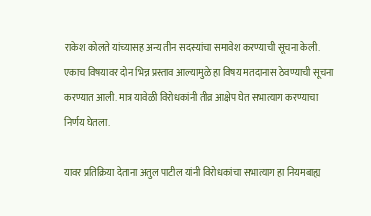राकेश कोलते यांच्यासह अन्य तीन सदस्यांचा समावेश करण्याची सूचना केली. एकाच विषयावर दोन भिन्न प्रस्ताव आल्यामुळे हा विषय मतदानास ठेवण्याची सूचना करण्यात आली. मात्र यावेळी विरोधकांनी तीव्र आक्षेप घेत सभात्याग करण्याचा निर्णय घेतला.

यावर प्रतिक्रिया देताना अतुल पाटील यांनी विरोधकांचा सभात्याग हा नियमबाह्य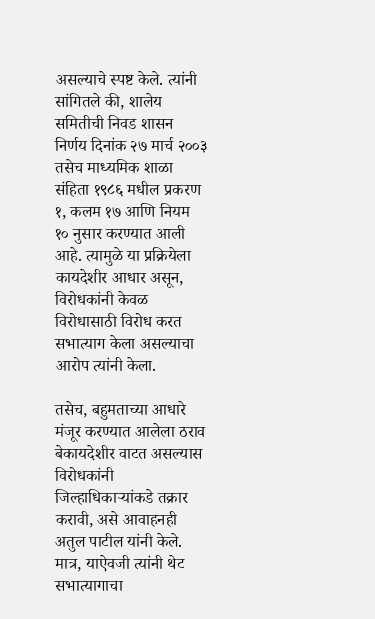असल्याचे स्पष्ट केले. त्यांनी सांगितले की, शालेय समितीची निवड शासन निर्णय दिनांक २७ मार्च २००३ तसेच माध्यमिक शाळा संहिता १९८६ मधील प्रकरण १, कलम १७ आणि नियम १० नुसार करण्यात आली आहे. त्यामुळे या प्रक्रियेला कायदेशीर आधार असून, विरोधकांनी केवळ विरोधासाठी विरोध करत सभात्याग केला असल्याचा आरोप त्यांनी केला.

तसेच, बहुमताच्या आधारे मंजूर करण्यात आलेला ठराव बेकायदेशीर वाटत असल्यास विरोधकांनी जिल्हाधिकाऱ्यांकडे तक्रार करावी, असे आवाहनही अतुल पाटील यांनी केले. मात्र, याऐवजी त्यांनी थेट सभात्यागाचा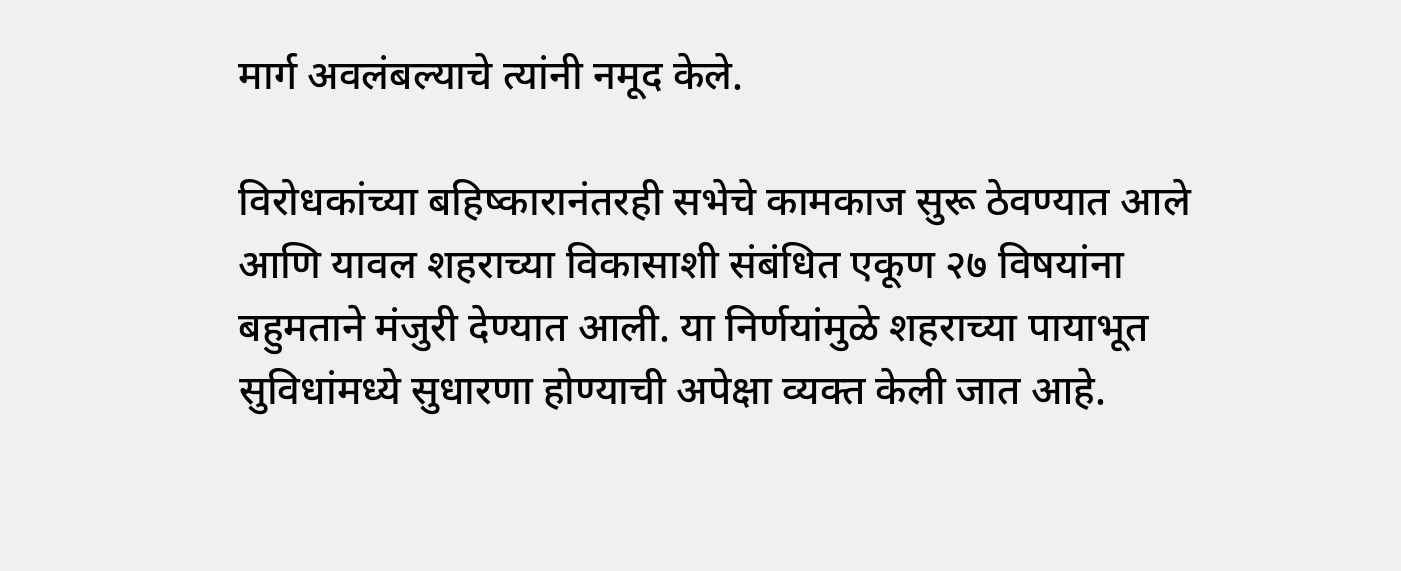मार्ग अवलंबल्याचे त्यांनी नमूद केले.

विरोधकांच्या बहिष्कारानंतरही सभेचे कामकाज सुरू ठेवण्यात आले आणि यावल शहराच्या विकासाशी संबंधित एकूण २७ विषयांना बहुमताने मंजुरी देण्यात आली. या निर्णयांमुळे शहराच्या पायाभूत सुविधांमध्ये सुधारणा होण्याची अपेक्षा व्यक्त केली जात आहे.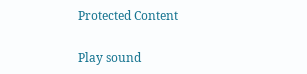Protected Content

Play sound